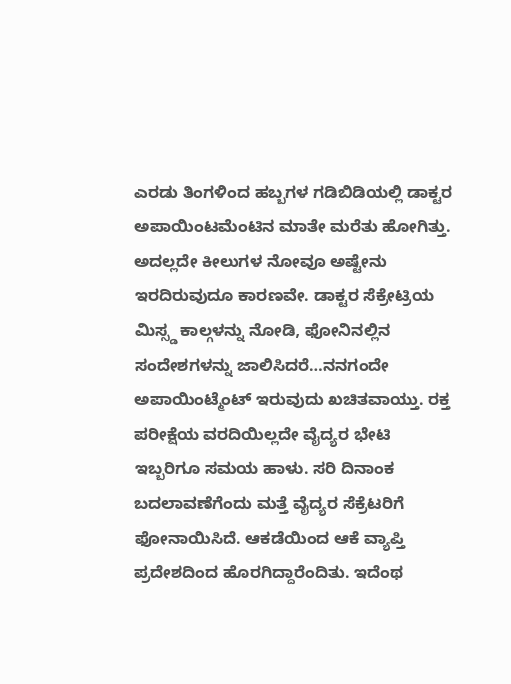ಎರಡು ತಿಂಗಳಿಂದ ಹಬ್ಬಗಳ ಗಡಿಬಿಡಿಯಲ್ಲಿ ಡಾಕ್ಟರ ಅಪಾಯಿಂಟಮೆಂಟಿನ ಮಾತೇ ಮರೆತು ಹೋಗಿತ್ತು. ಅದಲ್ಲದೇ ಕೀಲುಗಳ ನೋವೂ ಅಷ್ಟೇನು ಇರದಿರುವುದೂ ಕಾರಣವೇ. ಡಾಕ್ಟರ ಸೆಕ್ರೇಟ್ರಿಯ ಮಿಸ್ಸ್ಡ ಕಾಲ್ಗಳನ್ನು ನೋಡಿ, ಫೋನಿನಲ್ಲಿನ ಸಂದೇಶಗಳನ್ನು ಜಾಲಿಸಿದರೆ…ನನಗಂದೇ ಅಪಾಯಿಂಟ್ಮೆಂಟ್ ಇರುವುದು ಖಚಿತವಾಯ್ತು. ರಕ್ತ ಪರೀಕ್ಷೆಯ ವರದಿಯಿಲ್ಲದೇ ವೈದ್ಯರ ಭೇಟಿ ಇಬ್ಬರಿಗೂ ಸಮಯ ಹಾಳು. ಸರಿ ದಿನಾಂಕ ಬದಲಾವಣೆಗೆಂದು ಮತ್ತೆ ವೈದ್ಯರ ಸೆಕ್ರೆಟರಿಗೆ ಫೋನಾಯಿಸಿದೆ. ಆಕಡೆಯಿಂದ ಆಕೆ ವ್ಯಾಪ್ತಿ ಪ್ರದೇಶದಿಂದ ಹೊರಗಿದ್ದಾರೆಂದಿತು. ಇದೆಂಥ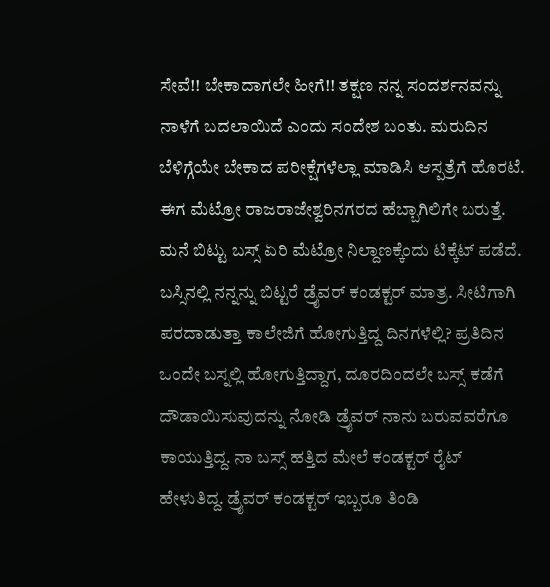ಸೇವೆ!! ಬೇಕಾದಾಗಲೇ ಹೀಗೆ!! ತಕ್ಷಣ ನನ್ನ ಸಂದರ್ಶನವನ್ನು ನಾಳೆಗೆ ಬದಲಾಯಿದೆ ಎಂದು ಸಂದೇಶ ಬಂತು. ಮರುದಿನ ಬೆಳಿಗ್ಗೆಯೇ ಬೇಕಾದ ಪರೀಕ್ಷೆಗಳೆಲ್ಲಾ ಮಾಡಿಸಿ ಆಸ್ಪತ್ರೆಗೆ ಹೊರಟೆ. ಈಗ ಮೆಟ್ರೋ ರಾಜರಾಜೇಶ್ವರಿನಗರದ ಹೆಬ್ಬಾಗಿಲಿಗೇ ಬರುತ್ತೆ. ಮನೆ ಬಿಟ್ಟು ಬಸ್ಸ್ ಏರಿ ಮೆಟ್ರೋ ನಿಲ್ದಾಣಕ್ಕೆಂದು ಟಿಕ್ಕೆಟ್ ಪಡೆದೆ. ಬಸ್ಸಿನಲ್ಲಿ ನನ್ನನ್ನು ಬಿಟ್ಟರೆ ಡ್ರೈವರ್ ಕಂಡಕ್ಟರ್ ಮಾತ್ರ. ಸೀಟಿಗಾಗಿ ಪರದಾಡುತ್ತಾ ಕಾಲೇಜಿಗೆ ಹೋಗುತ್ತಿದ್ದ ದಿನಗಳೆಲ್ಲಿ? ಪ್ರತಿದಿನ ಒಂದೇ ಬಸ್ನಲ್ಲಿ ಹೋಗುತ್ತಿದ್ದಾಗ, ದೂರದಿಂದಲೇ ಬಸ್ಸ್ ಕಡೆಗೆ ದೌಡಾಯಿಸುವುದನ್ನು ನೋಡಿ ಡ್ರೈವರ್ ನಾನು ಬರುವವರೆಗೂ ಕಾಯುತ್ತಿದ್ದ. ನಾ ಬಸ್ಸ್ ಹತ್ತಿದ ಮೇಲೆ ಕಂಡಕ್ಟರ್ ರೈಟ್ ಹೇಳುತಿದ್ದ. ಡ್ರೈವರ್ ಕಂಡಕ್ಟರ್ ಇಬ್ಬರೂ ತಿಂಡಿ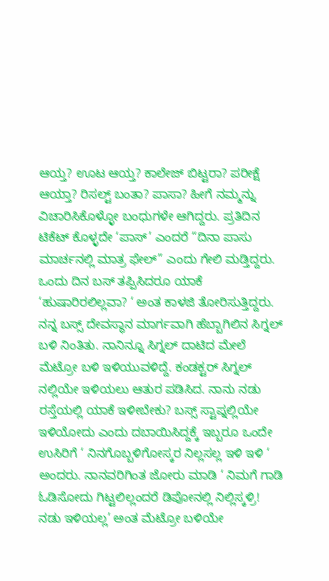ಆಯ್ತ? ಊಟ ಆಯ್ತ? ಕಾಲೇಜ್ ಬಿಟ್ಟರಾ? ಪರೀಕ್ಷೆ ಆಯ್ತಾ? ರಿಸಲ್ಟ್ ಬಂತಾ? ಪಾಸಾ? ಹೀಗೆ ನಮ್ಮನ್ನು ವಿಚಾರಿಸಿಕೊಳ್ಳೋ ಬಂಧುಗಳೇ ಆಗಿದ್ದರು. ಪ್ರತಿದಿನ ಟಿಕೆಟ್ ಕೊಳ್ಳದೇ ‘ಪಾಸ್’ ಎಂದರೆ “ದಿನಾ ಪಾಸು ಮಾರ್ಚನಲ್ಲಿ ಮಾತ್ರ ಫೇಲ್” ಎಂದು ಗೇಲಿ ಮಡ್ತಿದ್ದರು. ಒಂದು ದಿನ ಬಸ್ ತಪ್ಪಿಸಿದರೂ ಯಾಕೆ ‘ಹುಷಾರಿರಲಿಲ್ಲವಾ? ‘ ಅಂತ ಕಾಳಜಿ ತೋರಿಸುತ್ತಿದ್ದರು.
ನನ್ನ ಬಸ್ಸ್ ದೇವಸ್ಥಾನ ಮಾರ್ಗವಾಗಿ ಹೆಬ್ಬಾಗಿಲಿನ ಸಿಗ್ನಲ್ ಬಳಿ ನಿಂತಿತು. ನಾನಿನ್ನೂ ಸಿಗ್ನಲ್ ದಾಟಿದ ಮೇಲೆ ಮೆಟ್ರೋ ಬಳಿ ಇಳಿಯುವಳಿದ್ದೆ. ಕಂಡಕ್ಟರ್ ಸಿಗ್ನಲ್ ನಲ್ಲಿಯೇ ಇಳಿಯಲು ಆತುರ ಪಡಿಸಿದ. ನಾನು ನಡು ರಸ್ತೆಯಲ್ಲಿ ಯಾಕೆ ಇಳೀಬೇಕು? ಬಸ್ಸ್ ಸ್ಟಾಪ್ನಲ್ಲಿಯೇ ಇಳಿಯೋದು ಎಂದು ದಬಾಯಿಸಿದ್ದಕ್ಕೆ ಇಬ್ಬರೂ ಒಂದೇ ಉಸಿರಿಗೆ ‘ ನಿನಗೊಬ್ಬಳಿಗೋಸ್ಕರ ನಿಲ್ಲಸಲ್ಲ ಇಳಿ ಇಳಿ ‘ ಅಂದರು. ನಾನವರಿಗಿಂತ ಜೋರು ಮಾಡಿ ‘ ನಿಮಗೆ ಗಾಡಿ ಓಡಿಸೋದು ಗಿಟ್ಟಲಿಲ್ಲಂದರೆ ಡಿಪೋನಲ್ಲಿ ನಿಲ್ಲಿಸ್ಕಳ್ರಿ! ನಡು ಇಳಿಯಲ್ಲ’ ಅಂತ ಮೆಟ್ರೋ ಬಳಿಯೇ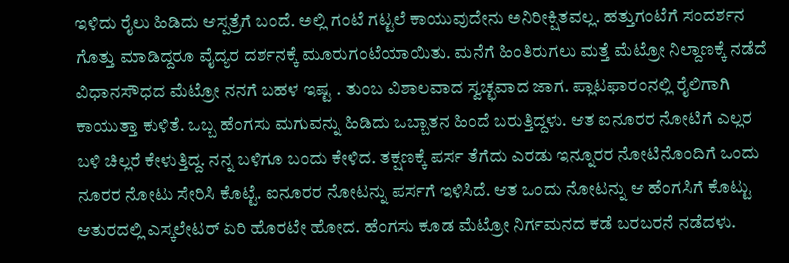ಇಳಿದು ರೈಲು ಹಿಡಿದು ಆಸ್ಪತ್ರೆಗೆ ಬಂದೆ. ಅಲ್ಲಿ ಗಂಟೆ ಗಟ್ಟಲೆ ಕಾಯುವುದೇನು ಅನಿರೀಕ್ಷಿತವಲ್ಲ. ಹತ್ತುಗಂಟೆಗೆ ಸಂದರ್ಶನ ಗೊತ್ತು ಮಾಡಿದ್ದರೂ ವೈದ್ಯರ ದರ್ಶನಕ್ಕೆ ಮೂರುಗಂಟೆಯಾಯಿತು. ಮನೆಗೆ ಹಿಂತಿರುಗಲು ಮತ್ತೆ ಮೆಟ್ರೋ ನಿಲ್ದಾಣಕ್ಕೆ ನಡೆದೆ ವಿಧಾನಸೌಧದ ಮೆಟ್ರೋ ನನಗೆ ಬಹಳ ಇಷ್ಟ . ತುಂಬ ವಿಶಾಲವಾದ ಸ್ವಚ್ಛವಾದ ಜಾಗ. ಪ್ಲಾಟಫಾರಂನಲ್ಲಿ ರೈಲಿಗಾಗಿ ಕಾಯುತ್ತಾ ಕುಳಿತೆ. ಒಬ್ಬ ಹೆಂಗಸು ಮಗುವನ್ನು ಹಿಡಿದು ಒಬ್ಬಾತನ ಹಿಂದೆ ಬರುತ್ತಿದ್ದಳು. ಆತ ಐನೂರರ ನೋಟಿಗೆ ಎಲ್ಲರ ಬಳಿ ಚಿಲ್ಲರೆ ಕೇಳುತ್ತಿದ್ದ. ನನ್ನ ಬಳಿಗೂ ಬಂದು ಕೇಳಿದ. ತಕ್ಷಣಕ್ಕೆ ಪರ್ಸ ತೆಗೆದು ಎರಡು ಇನ್ನೂರರ ನೋಟಿನೊಂದಿಗೆ ಒಂದು ನೂರರ ನೋಟು ಸೇರಿಸಿ ಕೊಟ್ಟೆ. ಐನೂರರ ನೋಟನ್ನು ಪರ್ಸಗೆ ಇಳಿಸಿದೆ. ಆತ ಒಂದು ನೋಟನ್ನು ಆ ಹೆಂಗಸಿಗೆ ಕೊಟ್ಟು ಆತುರದಲ್ಲಿ ಎಸ್ಕಲೇಟರ್ ಏರಿ ಹೊರಟೇ ಹೋದ. ಹೆಂಗಸು ಕೂಡ ಮೆಟ್ರೋ ನಿರ್ಗಮನದ ಕಡೆ ಬರಬರನೆ ನಡೆದಳು.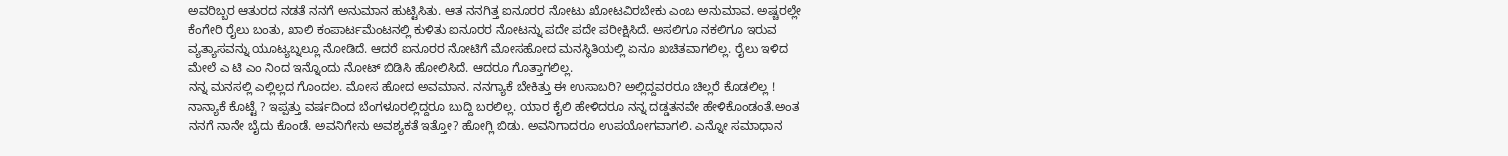ಅವರಿಬ್ಬರ ಆತುರದ ನಡತೆ ನನಗೆ ಅನುಮಾನ ಹುಟ್ಟಿಸಿತು. ಆತ ನನಗಿತ್ತ ಐನೂರರ ನೋಟು ಖೋಟವಿರಬೇಕು ಎಂಬ ಅನುಮಾವ. ಅಷ್ಚರಲ್ಲೇ ಕೆಂಗೇರಿ ರೈಲು ಬಂತು, ಖಾಲಿ ಕಂಪಾರ್ಟಮೆಂಟನಲ್ಲಿ ಕುಳಿತು ಐನೂರರ ನೋಟನ್ನು ಪದೇ ಪದೇ ಪರೀಕ್ಷಿಸಿದೆ. ಅಸಲಿಗೂ ನಕಲಿಗೂ ಇರುವ ವ್ಯತ್ಯಾಸವನ್ನು ಯೂಟ್ಯಬ್ನಲ್ಲೂ ನೋಡಿದೆ. ಆದರೆ ಐನೂರರ ನೋಟಿಗೆ ಮೋಸಹೋದ ಮನಸ್ಥಿತಿಯಲ್ಲಿ ಏನೂ ಖಚಿತವಾಗಲಿಲ್ಲ. ರೈಲು ಇಳಿದ ಮೇಲೆ ಎ ಟಿ ಎಂ ನಿಂದ ಇನ್ನೊಂದು ನೋಟ್ ಬಿಡಿಸಿ ಹೋಲಿಸಿದೆ. ಆದರೂ ಗೊತ್ತಾಗಲಿಲ್ಲ.
ನನ್ನ ಮನಸಲ್ಲಿ ಎಲ್ಲಿಲ್ಲದ ಗೊಂದಲ. ಮೋಸ ಹೋದ ಅವಮಾನ. ನನಗ್ಯಾಕೆ ಬೇಕಿತ್ತು ಈ ಉಸಾಬರಿ? ಅಲ್ಲಿದ್ದವರರೂ ಚಿಲ್ಲರೆ ಕೊಡಲಿಲ್ಲ ! ನಾನ್ಯಾಕೆ ಕೊಟ್ಟೆ ? ಇಪ್ಪತ್ತು ವರ್ಷದಿಂದ ಬೆಂಗಳೂರಲ್ಲಿದ್ದರೂ ಬುದ್ದಿ ಬರಲಿಲ್ಲ. ಯಾರ ಕೈಲಿ ಹೇಳಿದರೂ ನನ್ನ ದಡ್ಡತನವೇ ಹೇಳಿಕೊಂಡಂತೆ.ಅಂತ ನನಗೆ ನಾನೇ ಬೈದು ಕೊಂಡೆ. ಅವನಿಗೇನು ಅವಶ್ಯಕತೆ ಇತ್ತೋ? ಹೋಗ್ಲಿ ಬಿಡು. ಅವನಿಗಾದರೂ ಉಪಯೋಗವಾಗಲಿ. ಎನ್ನೋ ಸಮಾಧಾನ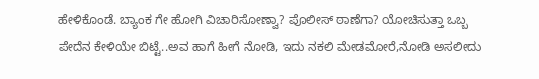ಹೇಳಿಕೊಂಡೆ. ಬ್ಯಾಂಕ ಗೇ ಹೋಗಿ ವಿಚಾರಿಸೋಣ್ವಾ? ಪೊಲೀಸ್ ಠಾಣೆಗಾ? ಯೋಚಿಸುತ್ತಾ ಒಬ್ಬ ಪೇದೆನ ಕೇಳಿಯೇ ಬಿಟ್ಟೆ..ಅವ ಹಾಗೆ ಹೀಗೆ ನೋಡಿ, ಇದು ನಕಲಿ ಮೇಡಮೋರೆ,ನೋಡಿ ಅಸಲೀದು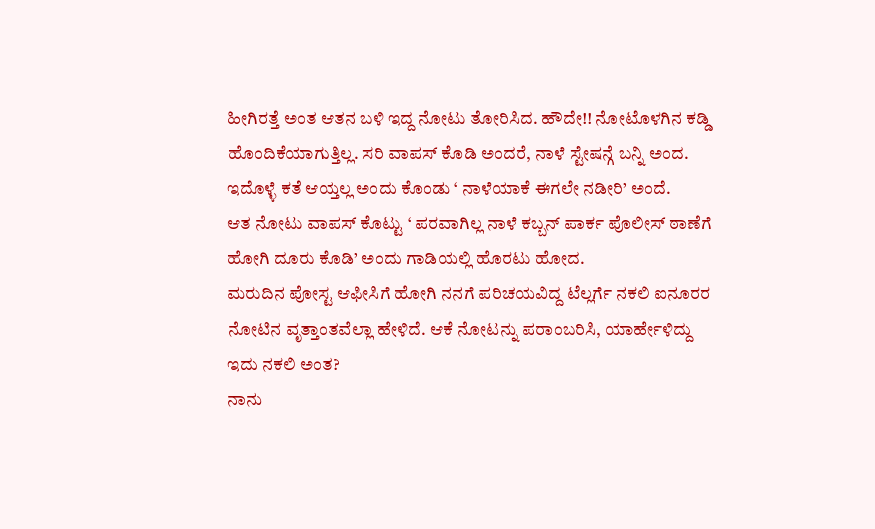ಹೀಗಿರತ್ತೆ ಅಂತ ಆತನ ಬಳಿ ಇದ್ದ ನೋಟು ತೋರಿಸಿದ. ಹೌದೇ!! ನೋಟೊಳಗಿನ ಕಡ್ಡಿ ಹೊಂದಿಕೆಯಾಗುತ್ತಿಲ್ಲ. ಸರಿ ವಾಪಸ್ ಕೊಡಿ ಅಂದರೆ, ನಾಳೆ ಸ್ಟೇಷನ್ಗೆ ಬನ್ನಿ ಅಂದ. ಇದೊಳ್ಳೆ ಕತೆ ಆಯ್ತಲ್ಲ ಅಂದು ಕೊಂಡು ‘ ನಾಳೆಯಾಕೆ ಈಗಲೇ ನಡೀರಿ’ ಅಂದೆ.
ಆತ ನೋಟು ವಾಪಸ್ ಕೊಟ್ಟು ‘ ಪರವಾಗಿಲ್ಲ ನಾಳೆ ಕಬ್ಬನ್ ಪಾರ್ಕ ಪೊಲೀಸ್ ಠಾಣೆಗೆ ಹೋಗಿ ದೂರು ಕೊಡಿ’ ಅಂದು ಗಾಡಿಯಲ್ಲಿ ಹೊರಟು ಹೋದ.
ಮರುದಿನ ಪೋಸ್ಟ ಆಫೀಸಿಗೆ ಹೋಗಿ ನನಗೆ ಪರಿಚಯವಿದ್ದ ಟೆಲ್ಲರ್ಗೆ ನಕಲಿ ಐನೂರರ ನೋಟಿನ ವೃತ್ತಾಂತವೆಲ್ಲಾ ಹೇಳಿದೆ. ಆಕೆ ನೋಟನ್ನು ಪರಾಂಬರಿಸಿ, ಯಾರ್ಹೇಳಿದ್ದು ಇದು ನಕಲಿ ಅಂತ?
ನಾನು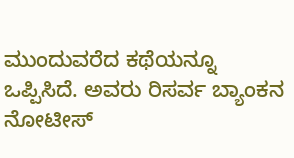ಮುಂದುವರೆದ ಕಥೆಯನ್ನೂ ಒಪ್ಪಿಸಿದೆ. ಅವರು ರಿಸರ್ವ ಬ್ಯಾಂಕನ ನೋಟೀಸ್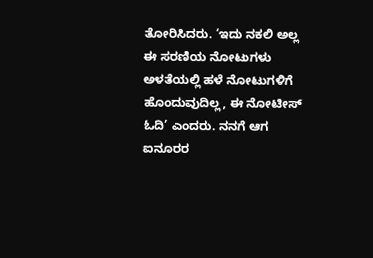ತೋರಿಸಿದರು. ‘ಇದು ನಕಲಿ ಅಲ್ಲ ಈ ಸರಣಿಯ ನೋಟುಗಳು ಅಳತೆಯಲ್ಲಿ ಹಳೆ ನೋಟುಗಳಿಗೆ ಹೊಂದುವುದಿಲ್ಲ, ಈ ನೋಟೀಸ್ ಓದಿ’ ಎಂದರು. ನನಗೆ ಆಗ ಐನೂರರ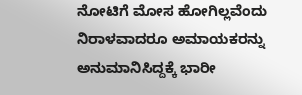ನೋಟಿಗೆ ಮೋಸ ಹೋಗಿಲ್ಲವೆಂದು ನಿರಾಳವಾದರೂ ಅಮಾಯಕರನ್ನು ಅನುಮಾನಿಸಿದ್ದಕ್ಕೆ ಭಾರೀ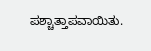ಪಶ್ಚಾತ್ತಾಪವಾಯಿತು.